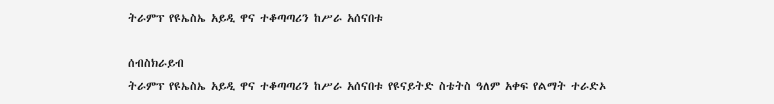ትራምፕ የዩኤስኤ አይዲ ዋና ተቆጣጣሪን ከሥራ አሰናበቱ

ሰብስክራይብ
ትራምፕ የዩኤስኤ አይዲ ዋና ተቆጣጣሪን ከሥራ አሰናበቱ የዩናይትድ ስቴትስ ዓለም አቀፍ የልማት ተራድኦ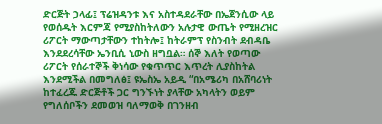ድርጅት ኃላፊ፤ ፕሬዝዳንቱ እና አስተዳደራቸው በኤጀንሲው ላይ የወሰዱት እርምጃ የሚያስከትለውን አሉታዊ ውጤት የሚዘረዝር ሪፖርት ማውጣታቸውን ተከትሎ፤ ከትራምፕ የስንብት ደብዳቤ እንደደረሳቸው ኤንቢሲ ኒውስ ዘግቧል። ሰኞ እለት የወጣው ሪፖርት የሰራተኞች ቅነሳው የቁጥጥር እጥረት ሊያስከትል እንደሚችል በመግለፅ፤ ዩኤስኤ አይዲ “በአሜሪካ በአሸባሪነት ከተፈረጁ ድርጅቶች ጋር ግንኙነት ያላቸው አካላትን ወይም የግለሰቦችን ደመወዝ ባለማወቅ በገንዘብ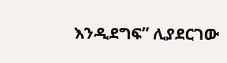እንዲደግፍ” ሊያደርገው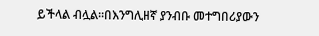ይችላል ብሏል።በእንግሊዘኛ ያንብቡ መተግበሪያውን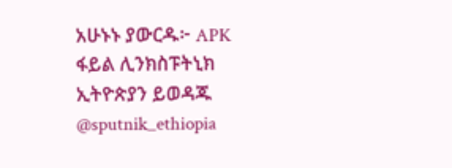አሁኑኑ ያውርዱ፦ APK ፋይል ሊንክስፑትኒክ ኢትዮጵያን ይወዳጁ @sputnik_ethiopia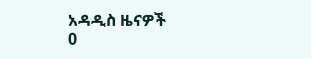አዳዲስ ዜናዎች
0